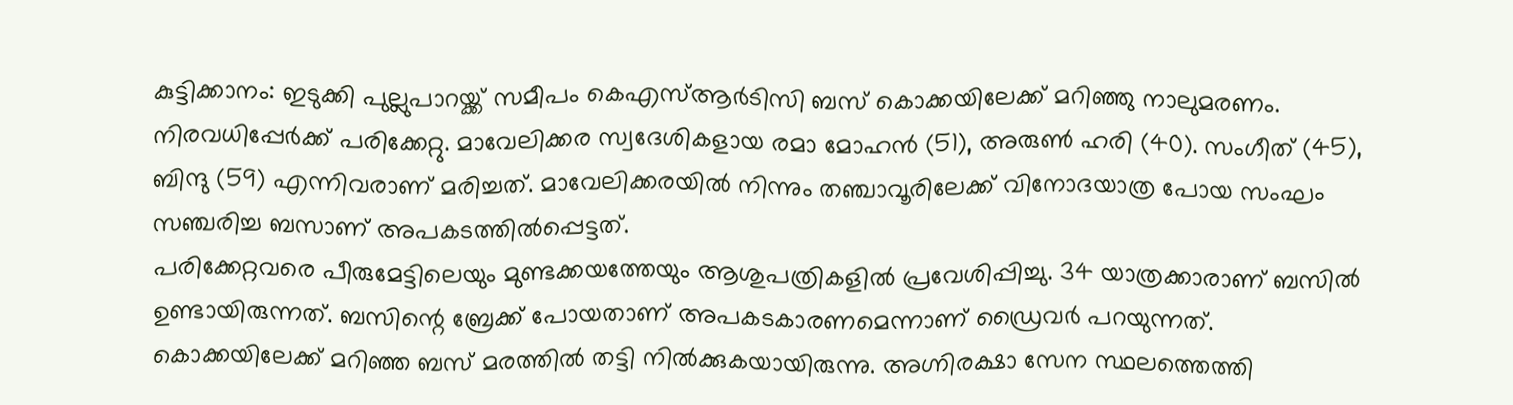കുട്ടിക്കാനം: ഇടുക്കി പുല്ലുപാറയ്ക്ക് സമീപം കെഎസ്ആർടിസി ബസ് കൊക്കയിലേക്ക് മറിഞ്ഞു നാലുമരണം. നിരവധിപ്പേർക്ക് പരിക്കേറ്റു. മാവേലിക്കര സ്വദേശികളായ രമാ മോഹൻ (51), അരുൺ ഹരി (40). സംഗീത് (45), ബിന്ദു (59) എന്നിവരാണ് മരിച്ചത്. മാവേലിക്കരയിൽ നിന്നും തഞ്ചാവൂരിലേക്ക് വിനോദയാത്ര പോയ സംഘം സഞ്ചരിച്ച ബസാണ് അപകടത്തിൽപ്പെട്ടത്.
പരിക്കേറ്റവരെ പീരുമേട്ടിലെയും മുണ്ടക്കയത്തേയും ആശുപത്രികളിൽ പ്രവേശിപ്പിച്ചു. 34 യാത്രക്കാരാണ് ബസിൽ ഉണ്ടായിരുന്നത്. ബസിന്റെ ബ്രേക്ക് പോയതാണ് അപകടകാരണമെന്നാണ് ഡ്രൈവർ പറയുന്നത്. കൊക്കയിലേക്ക് മറിഞ്ഞ ബസ് മരത്തിൽ തട്ടി നിൽക്കുകയായിരുന്നു. അഗ്നിരക്ഷാ സേന സ്ഥലത്തെത്തി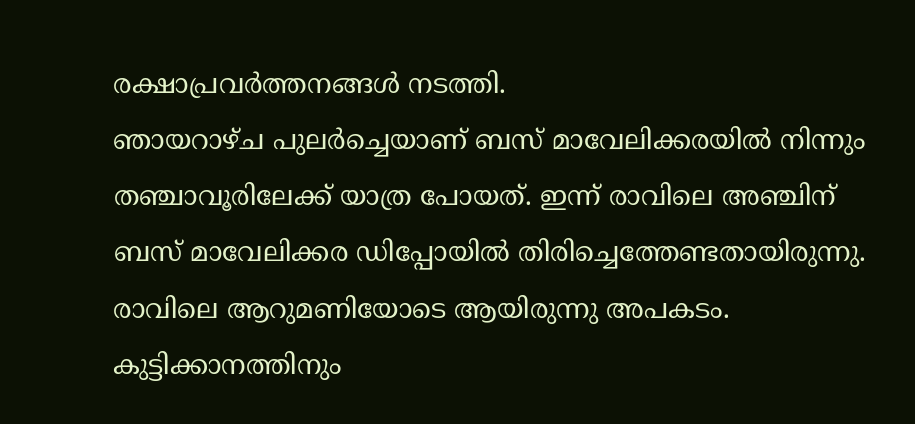രക്ഷാപ്രവർത്തനങ്ങൾ നടത്തി.
ഞായറാഴ്ച പുലർച്ചെയാണ് ബസ് മാവേലിക്കരയിൽ നിന്നും തഞ്ചാവൂരിലേക്ക് യാത്ര പോയത്. ഇന്ന് രാവിലെ അഞ്ചിന് ബസ് മാവേലിക്കര ഡിപ്പോയിൽ തിരിച്ചെത്തേണ്ടതായിരുന്നു. രാവിലെ ആറുമണിയോടെ ആയിരുന്നു അപകടം. കുട്ടിക്കാനത്തിനും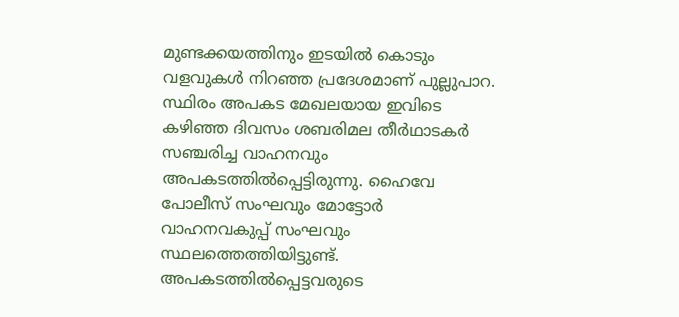മുണ്ടക്കയത്തിനും ഇടയിൽ കൊടും വളവുകൾ നിറഞ്ഞ പ്രദേശമാണ് പുല്ലുപാറ.
സ്ഥിരം അപകട മേഖലയായ ഇവിടെ കഴിഞ്ഞ ദിവസം ശബരിമല തീർഥാടകർ സഞ്ചരിച്ച വാഹനവും അപകടത്തിൽപ്പെട്ടിരുന്നു. ഹൈവേ പോലീസ് സംഘവും മോട്ടോർ വാഹനവകുപ്പ് സംഘവും സ്ഥലത്തെത്തിയിട്ടുണ്ട്. അപകടത്തിൽപ്പെട്ടവരുടെ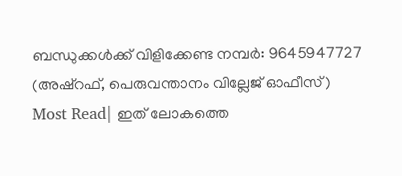ബന്ധുക്കൾക്ക് വിളിക്കേണ്ട നമ്പർ: 9645947727 (അഷ്റഫ്, പെരുവന്താനം വില്ലേജ് ഓഫീസ്)
Most Read| ഇത് ലോകത്തെ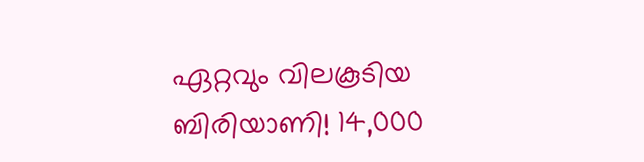ഏറ്റവും വിലകൂടിയ ബിരിയാണി! 14,000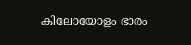കിലോയോളം ഭാരം